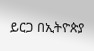ይርጋ በኢትዮጵያ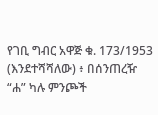የገቢ ግብር አዋጅ ቁ. 173/1953 (እንደተሻሻለው) ፥ በሰንጠረዥ “ሐ” ካሉ ምንጮች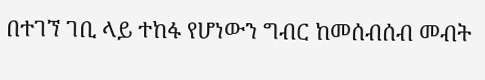በተገኘ ገቢ ላይ ተከፋ የሆነውን ግብር ከመሰብሰብ መብት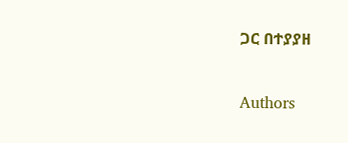ጋር በተያያዘ

Authors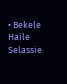• Bekele Haile Selassie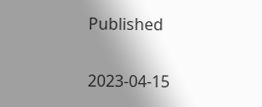Published

2023-04-15